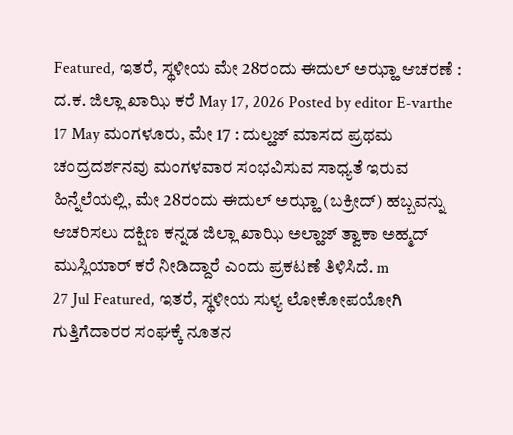Featured, ಇತರೆ, ಸ್ಥಳೀಯ ಮೇ 28ರಂದು ಈದುಲ್ ಅಝ್ಹಾ ಆಚರಣೆ : ದ.ಕ. ಜಿಲ್ಲಾ ಖಾಝಿ ಕರೆ May 17, 2026 Posted by editor E-varthe 17 May ಮಂಗಳೂರು, ಮೇ 17 : ದುಲ್ಹಜ್ ಮಾಸದ ಪ್ರಥಮ ಚಂದ್ರದರ್ಶನವು ಮಂಗಳವಾರ ಸಂಭವಿಸುವ ಸಾಧ್ಯತೆ ಇರುವ ಹಿನ್ನೆಲೆಯಲ್ಲಿ, ಮೇ 28ರಂದು ಈದುಲ್ ಅಝ್ಹಾ (ಬಕ್ರೀದ್) ಹಬ್ಬವನ್ನು ಆಚರಿಸಲು ದಕ್ಷಿಣ ಕನ್ನಡ ಜಿಲ್ಲಾ ಖಾಝಿ ಅಲ್ಹಾಜ್ ತ್ವಾಕಾ ಅಹ್ಮದ್ ಮುಸ್ಲಿಯಾರ್ ಕರೆ ನೀಡಿದ್ದಾರೆ ಎಂದು ಪ್ರಕಟಣೆ ತಿಳಿಸಿದೆ. m
27 Jul Featured, ಇತರೆ, ಸ್ಥಳೀಯ ಸುಳ್ಯ ಲೋಕೋಪಯೋಗಿ ಗುತ್ತಿಗೆದಾರರ ಸಂಘಕ್ಕೆ ನೂತನ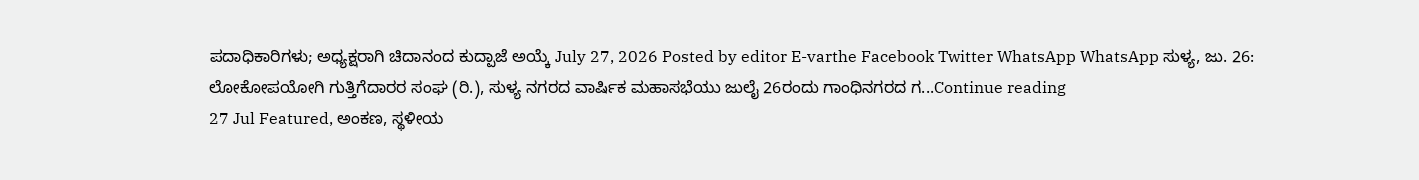ಪದಾಧಿಕಾರಿಗಳು; ಅಧ್ಯಕ್ಷರಾಗಿ ಚಿದಾನಂದ ಕುದ್ಪಾಜೆ ಅಯ್ಕೆ July 27, 2026 Posted by editor E-varthe Facebook Twitter WhatsApp WhatsApp ಸುಳ್ಯ, ಜು. 26: ಲೋಕೋಪಯೋಗಿ ಗುತ್ತಿಗೆದಾರರ ಸಂಘ (ರಿ.), ಸುಳ್ಯ ನಗರದ ವಾರ್ಷಿಕ ಮಹಾಸಭೆಯು ಜುಲೈ 26ರಂದು ಗಾಂಧಿನಗರದ ಗ...Continue reading
27 Jul Featured, ಅಂಕಣ, ಸ್ಥಳೀಯ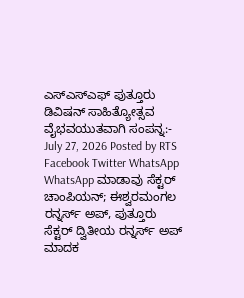ಎಸ್ಎಸ್ಎಫ್ ಪುತ್ತೂರು ಡಿವಿಷನ್ ಸಾಹಿತ್ಯೋತ್ಸವ ವೈಭವಯುತವಾಗಿ ಸಂಪನ್ನ:- July 27, 2026 Posted by RTS Facebook Twitter WhatsApp WhatsApp ಮಾಡಾವು ಸೆಕ್ಟರ್ ಚಾಂಪಿಯನ್; ಈಶ್ವರಮಂಗಲ ರನ್ನರ್ಸ್ ಅಪ್, ಪುತ್ತೂರು ಸೆಕ್ಟರ್ ದ್ವಿತೀಯ ರನ್ನರ್ಸ್ ಅಪ್ ಮಾದಕ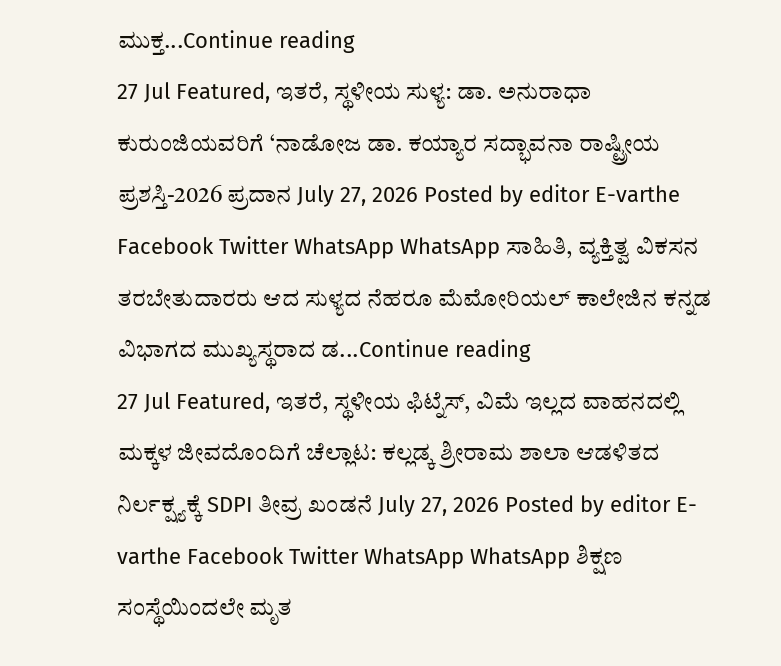ಮುಕ್ತ...Continue reading
27 Jul Featured, ಇತರೆ, ಸ್ಥಳೀಯ ಸುಳ್ಯ: ಡಾ. ಅನುರಾಧಾ ಕುರುಂಜಿಯವರಿಗೆ ‘ನಾಡೋಜ ಡಾ. ಕಯ್ಯಾರ ಸದ್ಭಾವನಾ ರಾಷ್ಟ್ರೀಯ ಪ್ರಶಸ್ತಿ-2026 ಪ್ರದಾನ July 27, 2026 Posted by editor E-varthe Facebook Twitter WhatsApp WhatsApp ಸಾಹಿತಿ, ವ್ಯಕ್ತಿತ್ವ ವಿಕಸನ ತರಬೇತುದಾರರು ಆದ ಸುಳ್ಯದ ನೆಹರೂ ಮೆಮೋರಿಯಲ್ ಕಾಲೇಜಿನ ಕನ್ನಡ ವಿಭಾಗದ ಮುಖ್ಯಸ್ಥರಾದ ಡ...Continue reading
27 Jul Featured, ಇತರೆ, ಸ್ಥಳೀಯ ಫಿಟ್ನೆಸ್, ವಿಮೆ ಇಲ್ಲದ ವಾಹನದಲ್ಲಿ ಮಕ್ಕಳ ಜೀವದೊಂದಿಗೆ ಚೆಲ್ಲಾಟ: ಕಲ್ಲಡ್ಕ ಶ್ರೀರಾಮ ಶಾಲಾ ಆಡಳಿತದ ನಿರ್ಲಕ್ಷ್ಯಕ್ಕೆ SDPI ತೀವ್ರ ಖಂಡನೆ July 27, 2026 Posted by editor E-varthe Facebook Twitter WhatsApp WhatsApp ಶಿಕ್ಷಣ ಸಂಸ್ಥೆಯಿಂದಲೇ ಮೃತ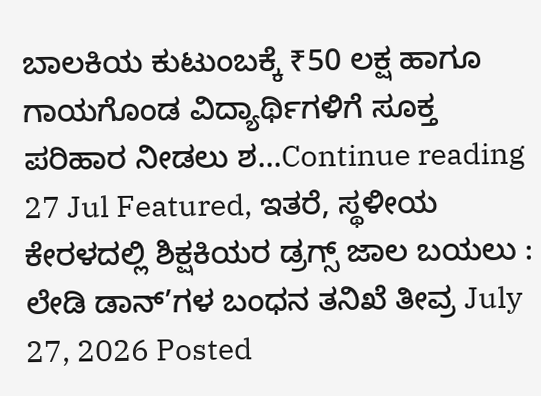ಬಾಲಕಿಯ ಕುಟುಂಬಕ್ಕೆ ₹50 ಲಕ್ಷ ಹಾಗೂ ಗಾಯಗೊಂಡ ವಿದ್ಯಾರ್ಥಿಗಳಿಗೆ ಸೂಕ್ತ ಪರಿಹಾರ ನೀಡಲು ಶ...Continue reading
27 Jul Featured, ಇತರೆ, ಸ್ಥಳೀಯ ಕೇರಳದಲ್ಲಿ ಶಿಕ್ಷಕಿಯರ ಡ್ರಗ್ಸ್ ಜಾಲ ಬಯಲು : ಲೇಡಿ ಡಾನ್’ಗಳ ಬಂಧನ ತನಿಖೆ ತೀವ್ರ July 27, 2026 Posted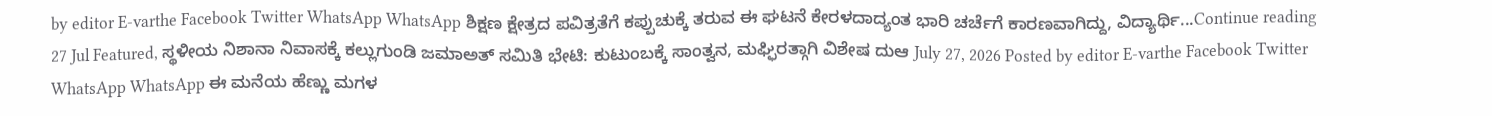by editor E-varthe Facebook Twitter WhatsApp WhatsApp ಶಿಕ್ಷಣ ಕ್ಷೇತ್ರದ ಪವಿತ್ರತೆಗೆ ಕಪ್ಪುಚುಕ್ಕೆ ತರುವ ಈ ಘಟನೆ ಕೇರಳದಾದ್ಯಂತ ಭಾರಿ ಚರ್ಚೆಗೆ ಕಾರಣವಾಗಿದ್ದು, ವಿದ್ಯಾರ್ಥಿ...Continue reading
27 Jul Featured, ಸ್ಥಳೀಯ ನಿಶಾನಾ ನಿವಾಸಕ್ಕೆ ಕಲ್ಲುಗುಂಡಿ ಜಮಾಅತ್ ಸಮಿತಿ ಭೇಟಿ: ಕುಟುಂಬಕ್ಕೆ ಸಾಂತ್ವನ, ಮಘ್ಫಿರತ್ಗಾಗಿ ವಿಶೇಷ ದುಆ July 27, 2026 Posted by editor E-varthe Facebook Twitter WhatsApp WhatsApp ಈ ಮನೆಯ ಹೆಣ್ಣು ಮಗಳ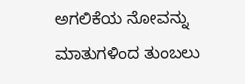ಅಗಲಿಕೆಯ ನೋವನ್ನು ಮಾತುಗಳಿಂದ ತುಂಬಲು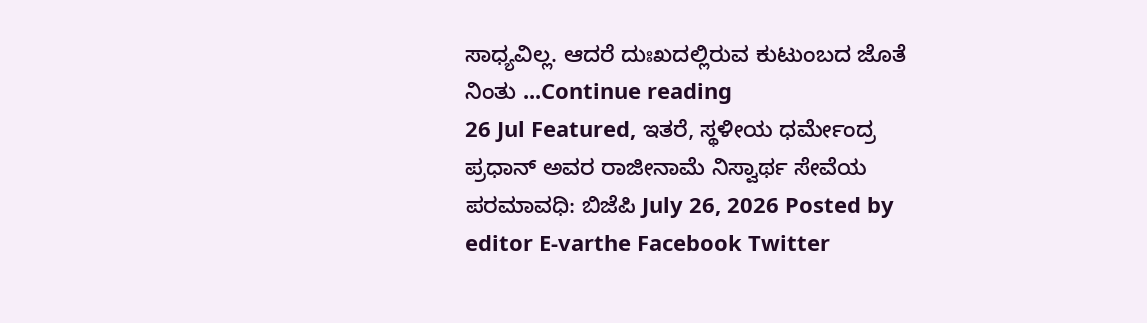ಸಾಧ್ಯವಿಲ್ಲ. ಆದರೆ ದುಃಖದಲ್ಲಿರುವ ಕುಟುಂಬದ ಜೊತೆ ನಿಂತು ...Continue reading
26 Jul Featured, ಇತರೆ, ಸ್ಥಳೀಯ ಧರ್ಮೇಂದ್ರ ಪ್ರಧಾನ್ ಅವರ ರಾಜೀನಾಮೆ ನಿಸ್ವಾರ್ಥ ಸೇವೆಯ ಪರಮಾವಧಿ: ಬಿಜೆಪಿ July 26, 2026 Posted by editor E-varthe Facebook Twitter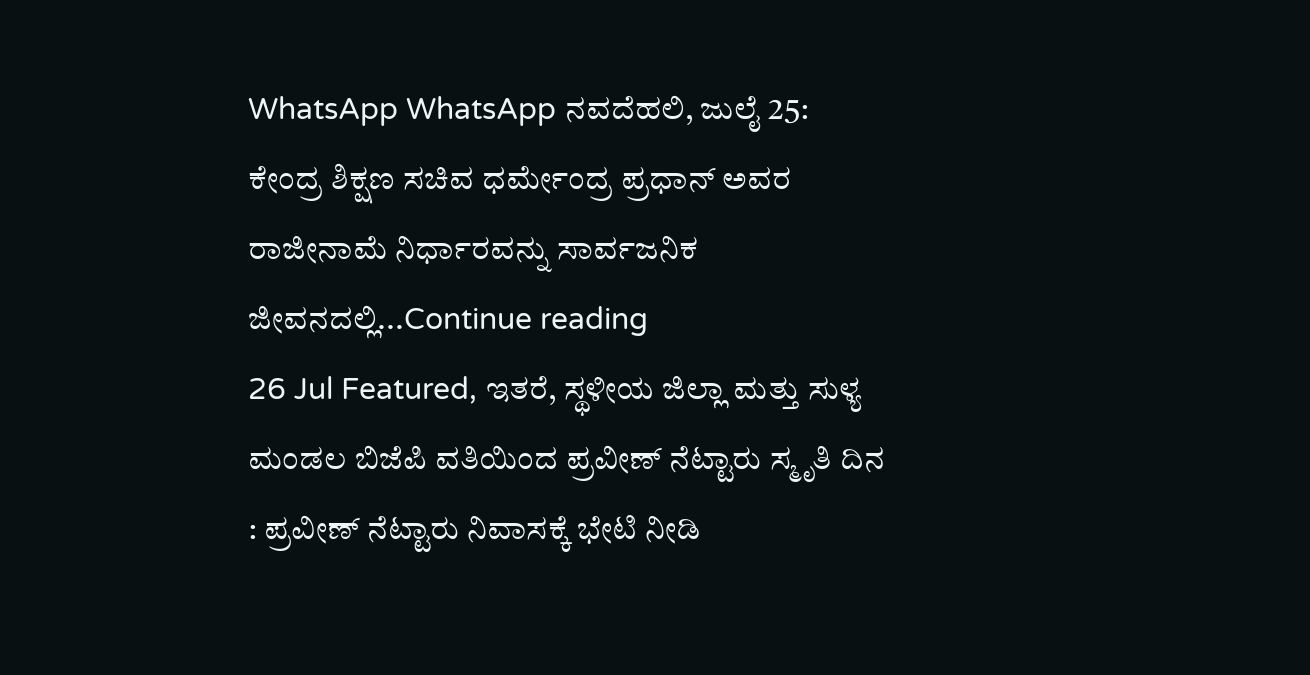WhatsApp WhatsApp ನವದೆಹಲಿ, ಜುಲೈ 25: ಕೇಂದ್ರ ಶಿಕ್ಷಣ ಸಚಿವ ಧರ್ಮೇಂದ್ರ ಪ್ರಧಾನ್ ಅವರ ರಾಜೀನಾಮೆ ನಿರ್ಧಾರವನ್ನು ಸಾರ್ವಜನಿಕ ಜೀವನದಲ್ಲಿ...Continue reading
26 Jul Featured, ಇತರೆ, ಸ್ಥಳೀಯ ಜಿಲ್ಲಾ ಮತ್ತು ಸುಳ್ಯ ಮಂಡಲ ಬಿಜೆಪಿ ವತಿಯಿಂದ ಪ್ರವೀಣ್ ನೆಟ್ಟಾರು ಸ್ಮೃತಿ ದಿನ : ಪ್ರವೀಣ್ ನೆಟ್ಟಾರು ನಿವಾಸಕ್ಕೆ ಭೇಟಿ ನೀಡಿ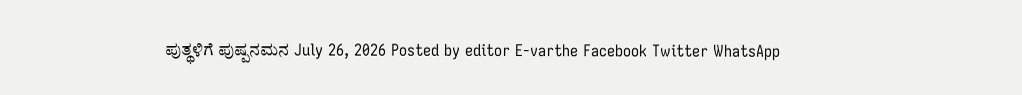ಪುತ್ಥಳಿಗೆ ಪುಷ್ಪನಮನ July 26, 2026 Posted by editor E-varthe Facebook Twitter WhatsApp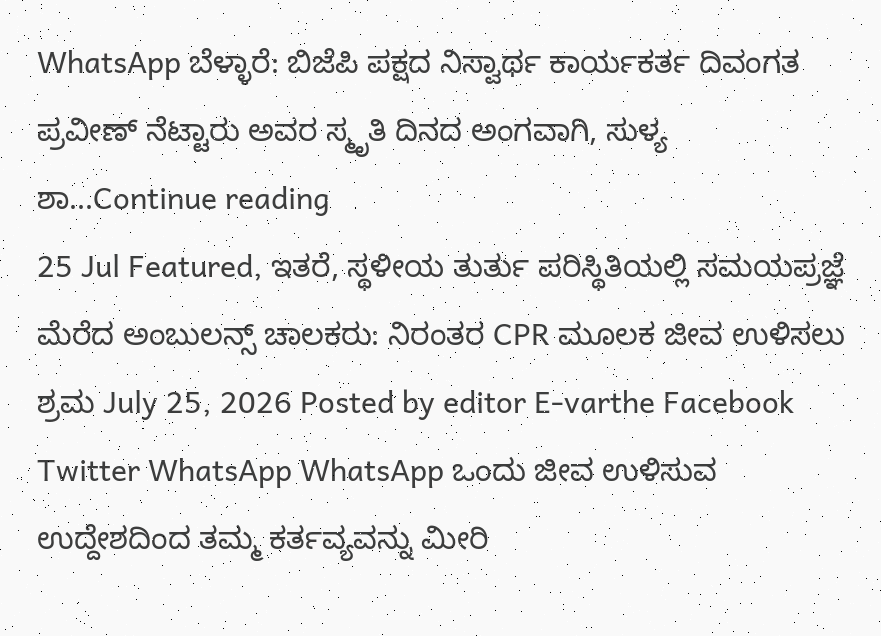WhatsApp ಬೆಳ್ಳಾರೆ: ಬಿಜೆಪಿ ಪಕ್ಷದ ನಿಸ್ವಾರ್ಥ ಕಾರ್ಯಕರ್ತ ದಿವಂಗತ ಪ್ರವೀಣ್ ನೆಟ್ಟಾರು ಅವರ ಸ್ಮೃತಿ ದಿನದ ಅಂಗವಾಗಿ, ಸುಳ್ಯ ಶಾ...Continue reading
25 Jul Featured, ಇತರೆ, ಸ್ಥಳೀಯ ತುರ್ತು ಪರಿಸ್ಥಿತಿಯಲ್ಲಿ ಸಮಯಪ್ರಜ್ಞೆ ಮೆರೆದ ಅಂಬುಲನ್ಸ್ ಚಾಲಕರು: ನಿರಂತರ CPR ಮೂಲಕ ಜೀವ ಉಳಿಸಲು ಶ್ರಮ July 25, 2026 Posted by editor E-varthe Facebook Twitter WhatsApp WhatsApp ಒಂದು ಜೀವ ಉಳಿಸುವ ಉದ್ದೇಶದಿಂದ ತಮ್ಮ ಕರ್ತವ್ಯವನ್ನು ಮೀರಿ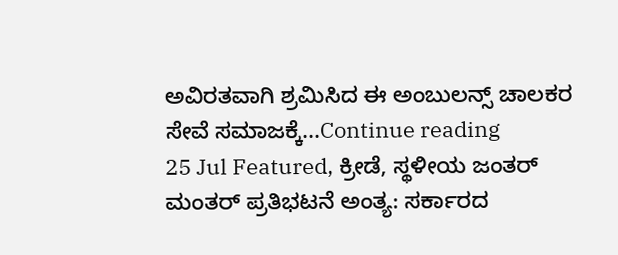ಅವಿರತವಾಗಿ ಶ್ರಮಿಸಿದ ಈ ಅಂಬುಲನ್ಸ್ ಚಾಲಕರ ಸೇವೆ ಸಮಾಜಕ್ಕೆ...Continue reading
25 Jul Featured, ಕ್ರೀಡೆ, ಸ್ಥಳೀಯ ಜಂತರ್ ಮಂತರ್ ಪ್ರತಿಭಟನೆ ಅಂತ್ಯ: ಸರ್ಕಾರದ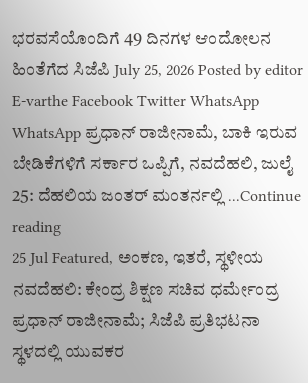ಭರವಸೆಯೊಂದಿಗೆ 49 ದಿನಗಳ ಆಂದೋಲನ ಹಿಂತೆಗೆದ ಸಿಜೆಪಿ July 25, 2026 Posted by editor E-varthe Facebook Twitter WhatsApp WhatsApp ಪ್ರಧಾನ್ ರಾಜೀನಾಮೆ, ಬಾಕಿ ಇರುವ ಬೇಡಿಕೆಗಳಿಗೆ ಸರ್ಕಾರ ಒಪ್ಪಿಗೆ, ನವದೆಹಲಿ, ಜುಲೈ 25: ದೆಹಲಿಯ ಜಂತರ್ ಮಂತರ್ನಲ್ಲಿ ...Continue reading
25 Jul Featured, ಅಂಕಣ, ಇತರೆ, ಸ್ಥಳೀಯ ನವದೆಹಲಿ: ಕೇಂದ್ರ ಶಿಕ್ಷಣ ಸಚಿವ ಧರ್ಮೇಂದ್ರ ಪ್ರಧಾನ್ ರಾಜೀನಾಮೆ; ಸಿಜೆಪಿ ಪ್ರತಿಭಟನಾ ಸ್ಥಳದಲ್ಲಿ ಯುವಕರ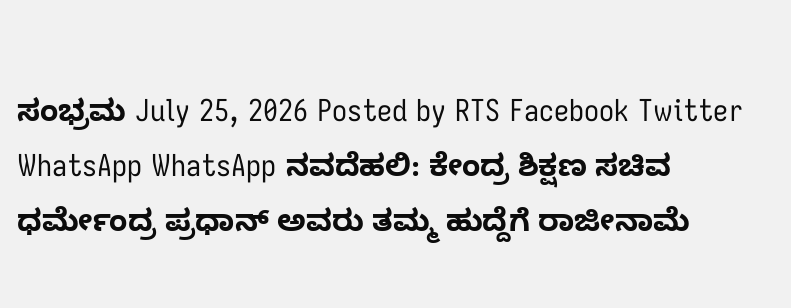ಸಂಭ್ರಮ July 25, 2026 Posted by RTS Facebook Twitter WhatsApp WhatsApp ನವದೆಹಲಿ: ಕೇಂದ್ರ ಶಿಕ್ಷಣ ಸಚಿವ ಧರ್ಮೇಂದ್ರ ಪ್ರಧಾನ್ ಅವರು ತಮ್ಮ ಹುದ್ದೆಗೆ ರಾಜೀನಾಮೆ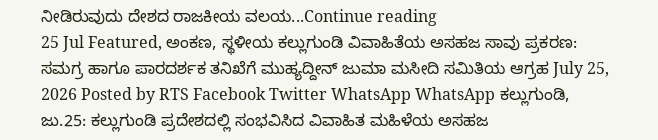ನೀಡಿರುವುದು ದೇಶದ ರಾಜಕೀಯ ವಲಯ...Continue reading
25 Jul Featured, ಅಂಕಣ, ಸ್ಥಳೀಯ ಕಲ್ಲುಗುಂಡಿ ವಿವಾಹಿತೆಯ ಅಸಹಜ ಸಾವು ಪ್ರಕರಣ: ಸಮಗ್ರ ಹಾಗೂ ಪಾರದರ್ಶಕ ತನಿಖೆಗೆ ಮುಹ್ಯದ್ದೀನ್ ಜುಮಾ ಮಸೀದಿ ಸಮಿತಿಯ ಆಗ್ರಹ July 25, 2026 Posted by RTS Facebook Twitter WhatsApp WhatsApp ಕಲ್ಲುಗುಂಡಿ, ಜು.25: ಕಲ್ಲುಗುಂಡಿ ಪ್ರದೇಶದಲ್ಲಿ ಸಂಭವಿಸಿದ ವಿವಾಹಿತ ಮಹಿಳೆಯ ಅಸಹಜ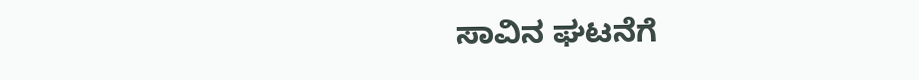ಸಾವಿನ ಘಟನೆಗೆ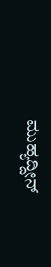ಮುಹ್ಯದ್ದೀನ್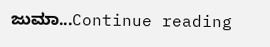ಜುಮಾ...Continue reading